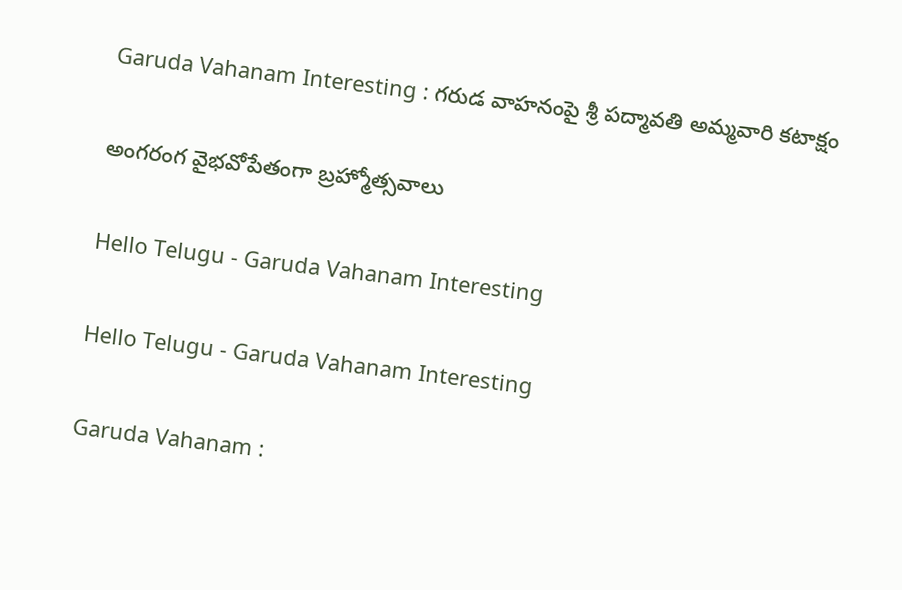Garuda Vahanam Interesting : గరుడ వాహనంపై శ్రీ పద్మావతి అమ్మవారి కటాక్షం

అంగ‌రంగ వైభ‌వోపేతంగా బ్ర‌హ్మోత్స‌వాలు

Hello Telugu - Garuda Vahanam Interesting

Hello Telugu - Garuda Vahanam Interesting

Garuda Vahanam :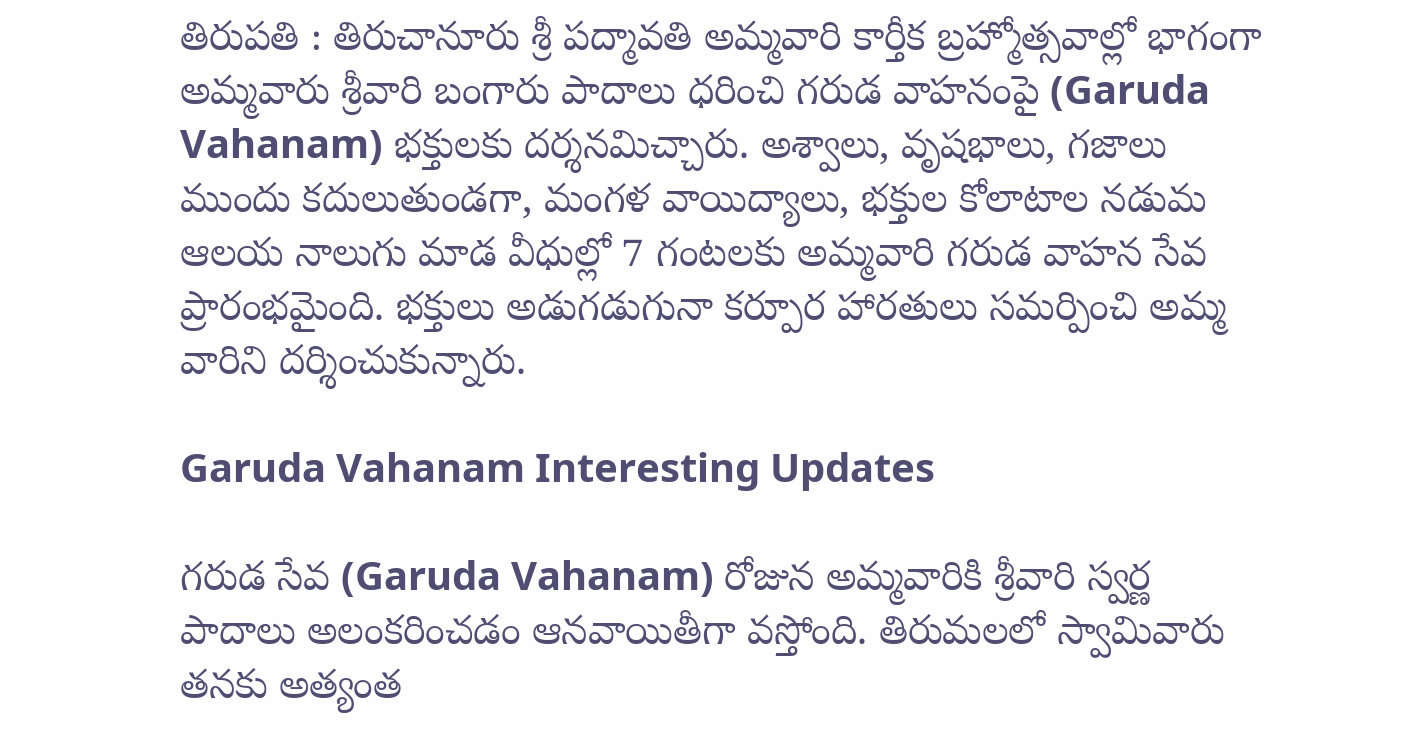తిరుపతి : తిరుచానూరు శ్రీ పద్మావతి అమ్మవారి కార్తీక బ్రహ్మోత్సవాల్లో భాగంగా అమ్మవారు శ్రీవారి బంగారు పాదాలు ధరించి గరుడ వాహనంపై (Garuda Vahanam) భక్తులకు దర్శనమిచ్చారు. అశ్వాలు, వృషభాలు, గజాలు ముందు కదులుతుండగా, మంగళ వాయిద్యాలు, భక్తుల కోలాటాల నడుమ ఆలయ నాలుగు మాడ వీధుల్లో 7 గంటలకు అమ్మవారి గరుడ వాహన సేవ ప్రారంభమైంది. భక్తులు అడుగడుగునా కర్పూర హారతులు సమర్పించి అమ్మ వారిని దర్శించుకున్నారు.

Garuda Vahanam Interesting Updates

గరుడ సేవ (Garuda Vahanam) రోజున అమ్మవారికి శ్రీవారి స్వర్ణ పాదాలు అలంకరించడం ఆనవాయితీగా వ‌స్తోంది. తిరుమలలో స్వామివారు తనకు అత్యంత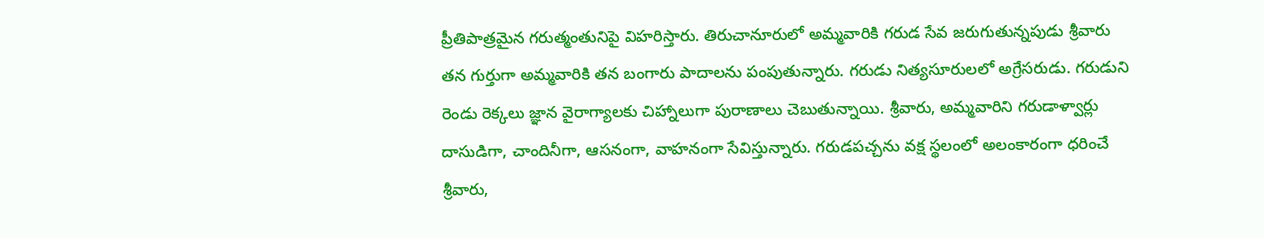ప్రీతిపాత్రమైన గరుత్మంతునిపై విహరిస్తారు. తిరుచానూరులో అమ్మవారికి గరుడ సేవ జరుగుతున్నపుడు శ్రీవారు తన గుర్తుగా అమ్మవారికి తన బంగారు పాదాల‌ను పంపుతున్నారు. గరుడు నిత్యసూరులలో అగ్రేసరుడు. గరుడుని రెండు రెక్కలు జ్ఞాన వైరాగ్యాలకు చిహ్నాలుగా పురాణాలు చెబుతున్నాయి. శ్రీవారు, అమ్మవారిని గరుడాళ్వార్లు దాసుడిగా, చాందినీగా, ఆసనంగా, వాహనంగా సేవిస్తున్నారు. గరుడపచ్చను వక్ష స్థలంలో అలంకారంగా ధరించే శ్రీవారు,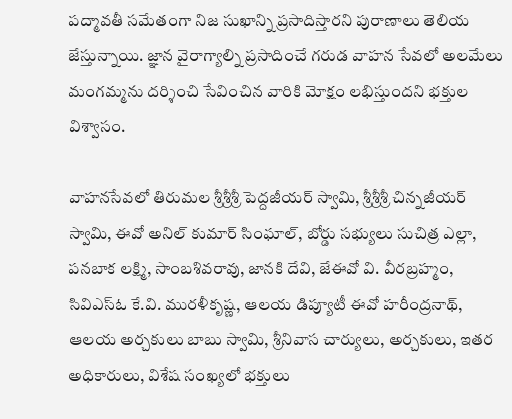పద్మావతీ సమేతంగా నిజ సుఖాన్ని ప్రసాదిస్తారని పురాణాలు తెలియ జేస్తున్నాయి. జ్ఞాన వైరాగ్యాల్ని ప్రసాదించే గరుడ వాహన సేవలో అలమేలు మంగమ్మను దర్శించి సేవించిన వారికి మోక్షం లభిస్తుందని భక్తుల విశ్వాసం.

వాహనసేవలో తిరుమల శ్రీశ్రీశ్రీ పెద్దజీయ‌ర్ స్వామి, శ్రీశ్రీశ్రీ చిన్నజీయ‌ర్ స్వామి, ఈవో అనిల్ కుమార్ సింఘాల్, బోర్డు సభ్యులు సుచిత్ర ఎల్లా, పనబాక లక్ష్మి, సాంబశివరావు, జానకి దేవి, జేఈవో వి. వీరబ్రహ్మం, సివిఎస్ఓ కే.వి. మురళీకృష్ణ, ఆలయ డిప్యూటీ ఈవో హరీంద్రనాథ్, ఆలయ అర్చకులు బాబు స్వామి, శ్రీనివాస చార్యులు, అర్చకులు, ఇతర అధికారులు, విశేష సంఖ్యలో భక్తులు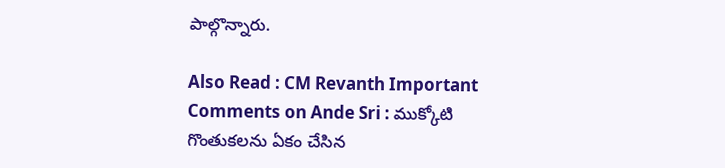పాల్గొన్నారు.

Also Read : CM Revanth Important Comments on Ande Sri : ముక్కోటి గొంతుక‌ల‌ను ఏకం చేసిన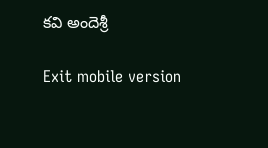క‌వి అందెశ్రీ‌

Exit mobile version